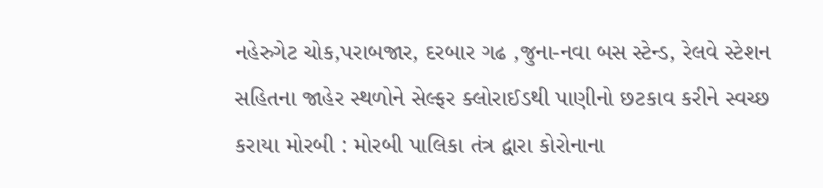નહેરુગેટ ચોક,પરાબજાર, દરબાર ગઢ ,જુના-નવા બસ સ્ટેન્ડ, રેલવે સ્ટેશન સહિતના જાહેર સ્થળોને સેલ્ફર ક્લોરાઈડથી પાણીનો છટકાવ કરીને સ્વચ્છ કરાયા મોરબી : મોરબી પાલિકા તંત્ર દ્વારા કોરોનાના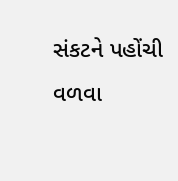સંકટને પહોંચી વળવા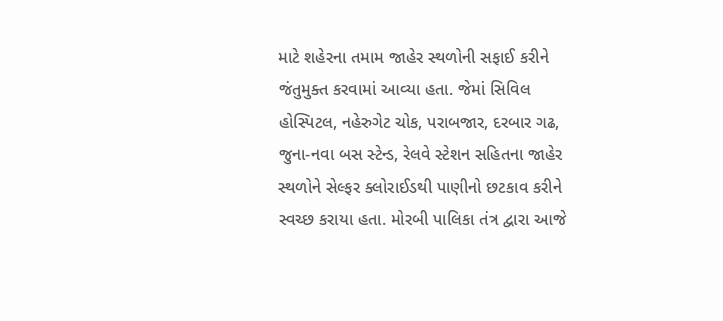માટે શહેરના તમામ જાહેર સ્થળોની સફાઈ કરીને જંતુમુક્ત કરવામાં આવ્યા હતા. જેમાં સિવિલ હોસ્પિટલ, નહેરુગેટ ચોક, પરાબજાર, દરબાર ગઢ, જુના-નવા બસ સ્ટેન્ડ, રેલવે સ્ટેશન સહિતના જાહેર સ્થળોને સેલ્ફર ક્લોરાઈડથી પાણીનો છટકાવ કરીને સ્વચ્છ કરાયા હતા. મોરબી પાલિકા તંત્ર દ્વારા આજે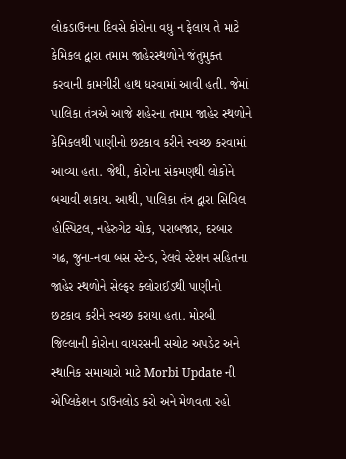લોકડાઉનના દિવસે કોરોના વધુ ન ફેલાય તે માટે કેમિકલ દ્વારા તમામ જાહેરસ્થળોને જંતુમુક્ત કરવાની કામગીરી હાથ ધરવામાં આવી હતી. જેમાં પાલિકા તંત્રએ આજે શહેરના તમામ જાહેર સ્થળોને કેમિકલથી પાણીનો છટકાવ કરીને સ્વચ્છ કરવામાં આવ્યા હતા. જેથી, કોરોના સંકમણથી લોકોને બચાવી શકાય. આથી, પાલિકા તંત્ર દ્વારા સિવિલ હોસ્પિટલ, નહેરુગેટ ચોક, પરાબજાર, દરબાર ગઢ, જુના-નવા બસ સ્ટેન્ડ, રેલવે સ્ટેશન સહિતના જાહેર સ્થળોને સેલ્ફર ક્લોરાઈડથી પાણીનો છટકાવ કરીને સ્વચ્છ કરાયા હતા. મોરબી જિલ્લાની કોરોના વાયરસની સચોટ અપડેટ અને સ્થાનિક સમાચારો માટે Morbi Update ની એપ્લિકેશન ડાઉનલોડ કરો અને મેળવતા રહો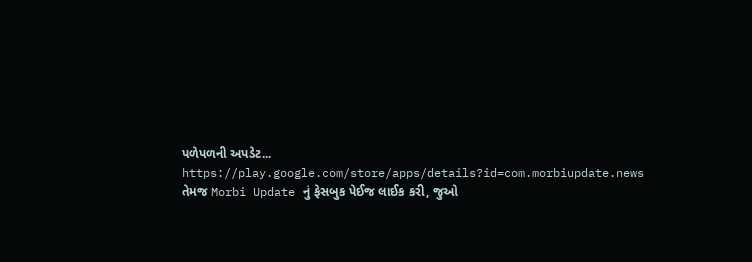પળેપળની અપડેટ... https://play.google.com/store/apps/details?id=com.morbiupdate.news તેમજ Morbi Update નું ફેસબુક પેઈજ લાઈક કરી, જુઓ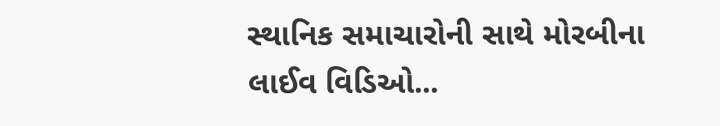સ્થાનિક સમાચારોની સાથે મોરબીના લાઈવ વિડિઓ...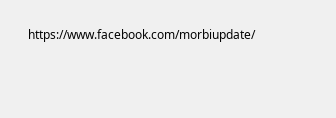https://www.facebook.com/morbiupdate/